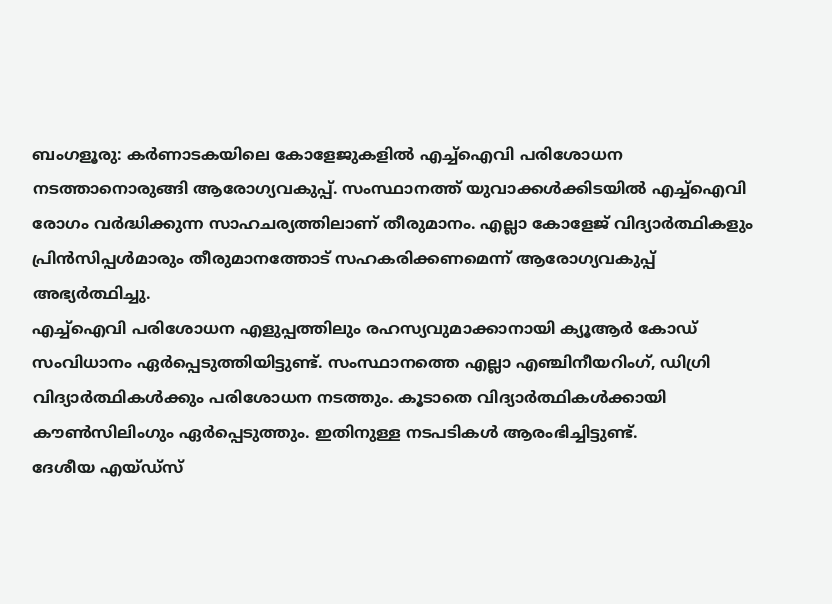ബംഗളൂരു: കർണാടകയിലെ കോളേജുകളിൽ എച്ച്ഐവി പരിശോധന നടത്താനൊരുങ്ങി ആരോഗ്യവകുപ്പ്. സംസ്ഥാനത്ത് യുവാക്കൾക്കിടയിൽ എച്ച്ഐവി രോഗം വർദ്ധിക്കുന്ന സാഹചര്യത്തിലാണ് തീരുമാനം. എല്ലാ കോളേജ് വിദ്യാർത്ഥികളും പ്രിൻസിപ്പൾമാരും തീരുമാനത്തോട് സഹകരിക്കണമെന്ന് ആരോഗ്യവകുപ്പ് അഭ്യർത്ഥിച്ചു.
എച്ച്ഐവി പരിശോധന എളുപ്പത്തിലും രഹസ്യവുമാക്കാനായി ക്യൂആർ കോഡ് സംവിധാനം ഏർപ്പെടുത്തിയിട്ടുണ്ട്. സംസ്ഥാനത്തെ എല്ലാ എഞ്ചിനീയറിംഗ്, ഡിഗ്രി വിദ്യാർത്ഥികൾക്കും പരിശോധന നടത്തും. കൂടാതെ വിദ്യാർത്ഥികൾക്കായി കൗൺസിലിംഗും ഏർപ്പെടുത്തും. ഇതിനുള്ള നടപടികൾ ആരംഭിച്ചിട്ടുണ്ട്.
ദേശീയ എയ്ഡ്സ്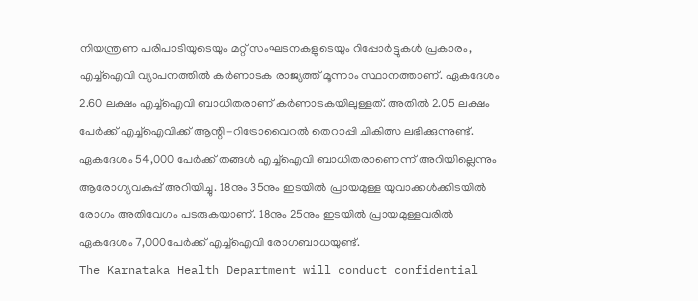നിയന്ത്രണ പരിപാടിയുടെയും മറ്റ് സംഘടനകളുടെയും റിപ്പോർട്ടുകൾ പ്രകാരം, എച്ച്ഐവി വ്യാപനത്തിൽ കർണാടക രാജ്യത്ത് മൂന്നാം സ്ഥാനത്താണ്. ഏകദേശം 2.60 ലക്ഷം എച്ച്ഐവി ബാധിതരാണ് കർണാടകയിലുള്ളത്. അതിൽ 2.05 ലക്ഷം പേർക്ക് എച്ച്ഐവിക്ക് ആന്റി-റിട്രോവൈറൽ തെറാപ്പി ചികിത്സ ലഭിക്കുന്നുണ്ട്.
ഏകദേശം 54,000 പേർക്ക് തങ്ങൾ എച്ച്ഐവി ബാധിതരാണെന്ന് അറിയില്ലെന്നും ആരോഗ്യവകുപ്പ് അറിയിച്ചു. 18നും 35നും ഇടയിൽ പ്രായമുള്ള യുവാക്കൾക്കിടയിൽ രോഗം അതിവേഗം പടരുകയാണ്. 18നും 25നും ഇടയിൽ പ്രായമുള്ളവരിൽ ഏകദേശം 7,000പേർക്ക് എച്ച്ഐവി രോഗബാധയുണ്ട്.
The Karnataka Health Department will conduct confidential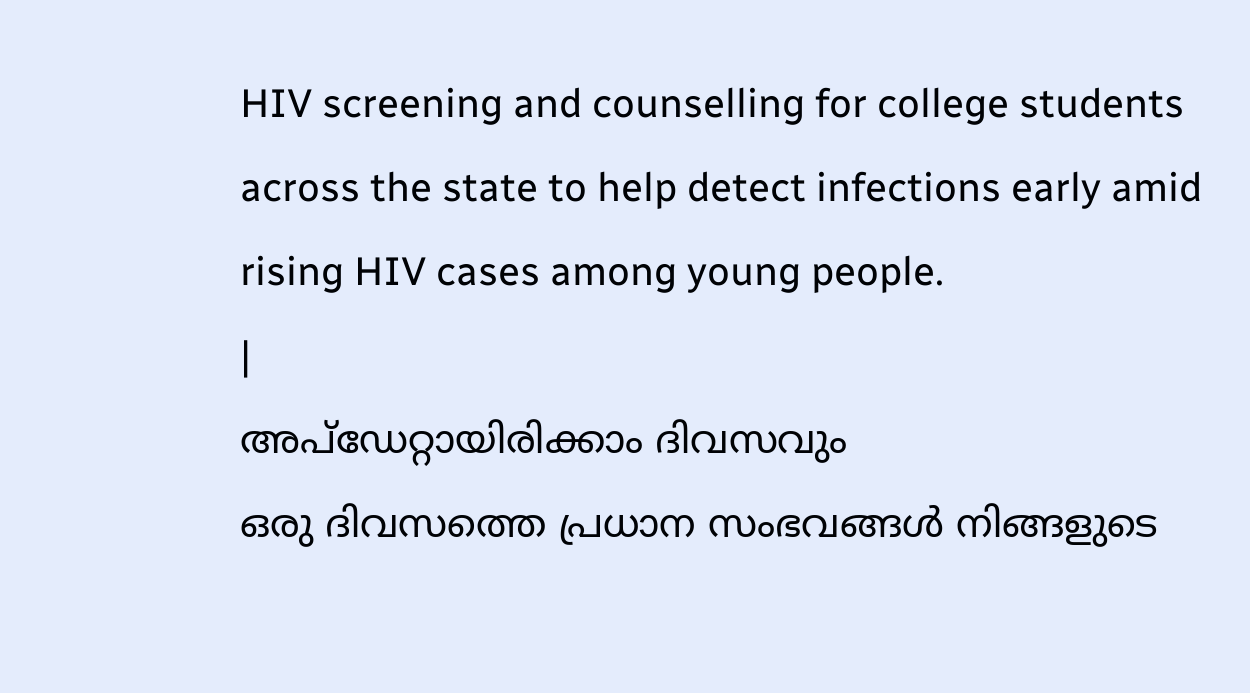HIV screening and counselling for college students across the state to help detect infections early amid rising HIV cases among young people.
|
അപ്ഡേറ്റായിരിക്കാം ദിവസവും
ഒരു ദിവസത്തെ പ്രധാന സംഭവങ്ങൾ നിങ്ങളുടെ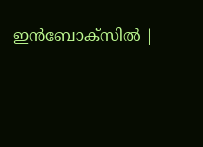ഇൻബോക്സിൽ |